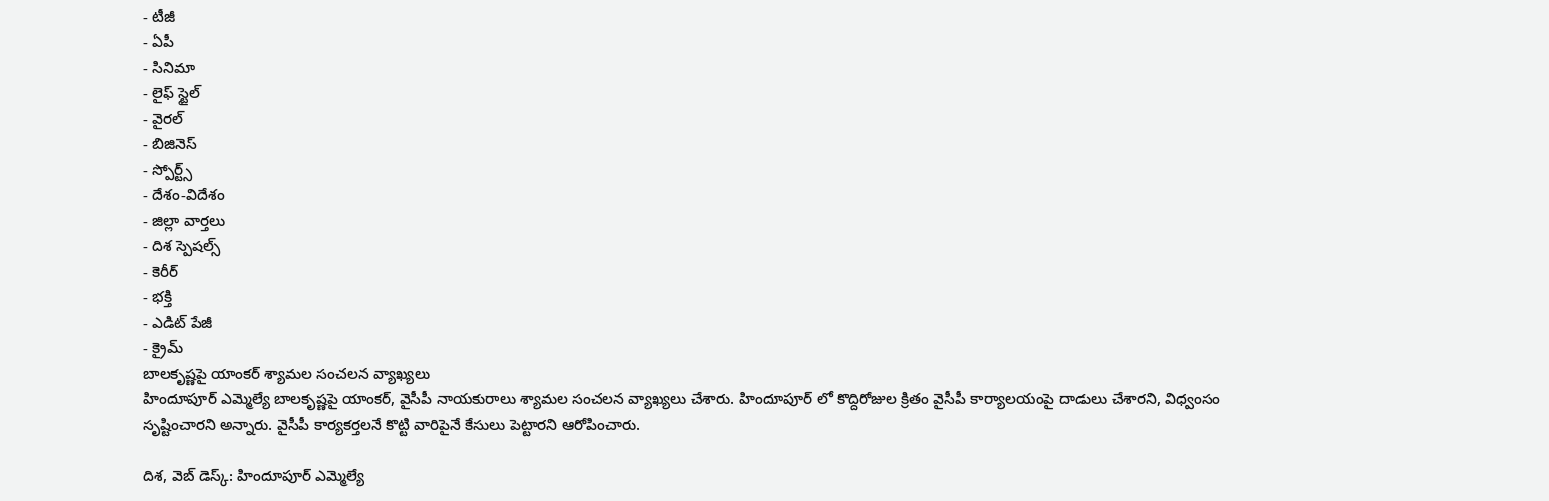- టీజీ
- ఏపీ
- సినిమా
- లైఫ్ స్టైల్
- వైరల్
- బిజినెస్
- స్పోర్ట్స్
- దేశం-విదేశం
- జిల్లా వార్తలు
- దిశ స్పెషల్స్
- కెరీర్
- భక్తి
- ఎడిట్ పేజీ
- క్రైమ్
బాలకృష్ణపై యాంకర్ శ్యామల సంచలన వ్యాఖ్యలు
హిందూపూర్ ఎమ్మెల్యే బాలకృష్ణపై యాంకర్, వైసీపీ నాయకురాలు శ్యామల సంచలన వ్యాఖ్యలు చేశారు. హిందూపూర్ లో కొద్దిరోజుల క్రితం వైసీపీ కార్యాలయంపై దాడులు చేశారని, విధ్వంసం సృష్టించారని అన్నారు. వైసీపీ కార్యకర్తలనే కొట్టి వారిపైనే కేసులు పెట్టారని ఆరోపించారు.

దిశ, వెబ్ డెస్క్: హిందూపూర్ ఎమ్మెల్యే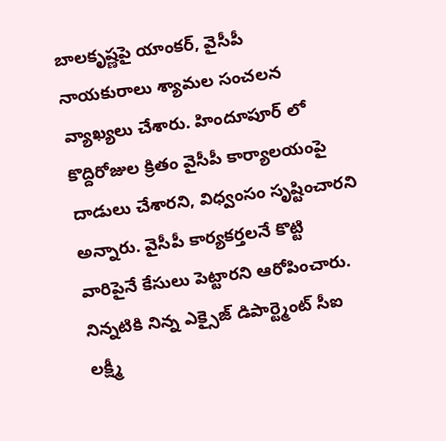బాలకృష్ణపై యాంకర్, వైసీపీ నాయకురాలు శ్యామల సంచలన వ్యాఖ్యలు చేశారు. హిందూపూర్ లో కొద్దిరోజుల క్రితం వైసీపీ కార్యాలయంపై దాడులు చేశారని, విధ్వంసం సృష్టించారని అన్నారు. వైసీపీ కార్యకర్తలనే కొట్టి వారిపైనే కేసులు పెట్టారని ఆరోపించారు. నిన్నటికి నిన్న ఎక్సైజ్ డిపార్ట్మెంట్ సీఐ లక్ష్మీ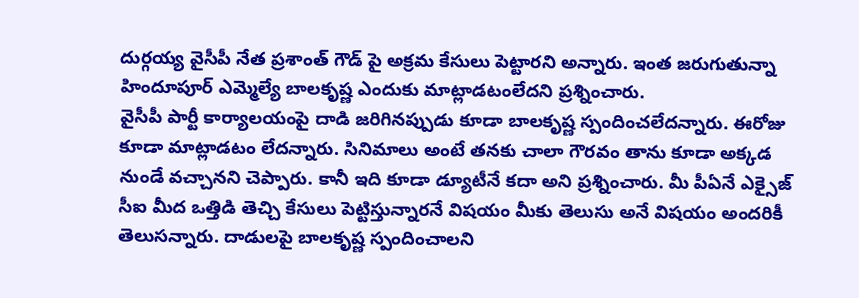దుర్గయ్య వైసీపీ నేత ప్రశాంత్ గౌడ్ పై అక్రమ కేసులు పెట్టారని అన్నారు. ఇంత జరుగుతున్నా హిందూపూర్ ఎమ్మెల్యే బాలకృష్ణ ఎందుకు మాట్లాడటంలేదని ప్రశ్నించారు.
వైసీపీ పార్టీ కార్యాలయంపై దాడి జరిగినప్పుడు కూడా బాలకృష్ణ స్పందించలేదన్నారు. ఈరోజు కూడా మాట్లాడటం లేదన్నారు. సినిమాలు అంటే తనకు చాలా గౌరవం తాను కూడా అక్కడ నుండే వచ్చానని చెప్పారు. కానీ ఇది కూడా డ్యూటీనే కదా అని ప్రశ్నించారు. మీ పీఏనే ఎక్సైజ్ సీఐ మీద ఒత్తిడి తెచ్చి కేసులు పెట్టిస్తున్నారనే విషయం మీకు తెలుసు అనే విషయం అందరికీ తెలుసన్నారు. దాడులపై బాలకృష్ణ స్పందించాలని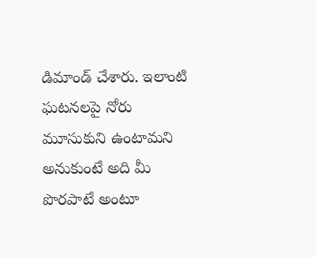డిమాండ్ చేశారు. ఇలాంటి ఘటనలపై నోరు మూసుకుని ఉంటామని అనుకుంటే అది మీ పొరపాటే అంటూ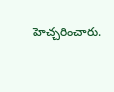హెచ్చరించారు.